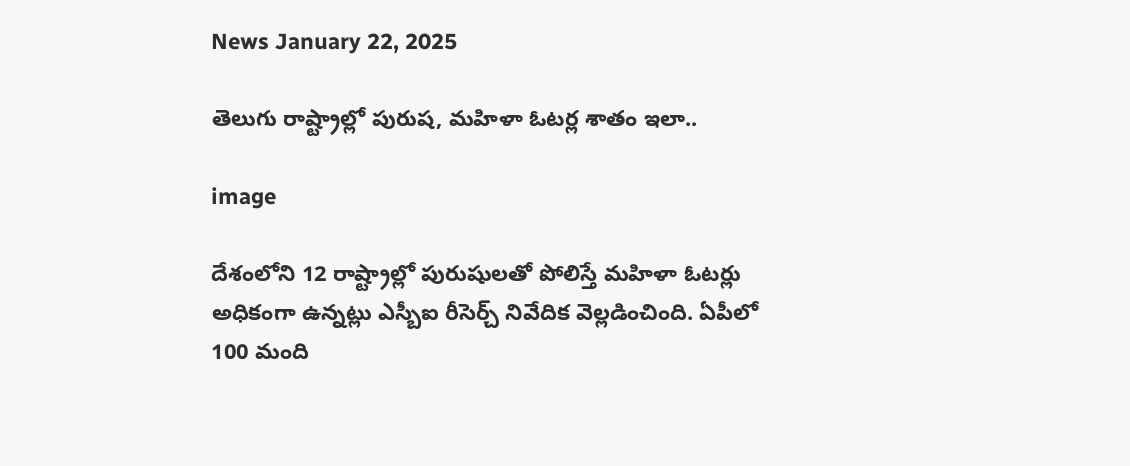News January 22, 2025

తెలుగు రాష్ట్రాల్లో పురుష, మహిళా ఓటర్ల శాతం ఇలా..

image

దేశంలోని 12 రాష్ట్రాల్లో పురుషులతో పోలిస్తే మహిళా ఓటర్లు అధికంగా ఉన్నట్లు ఎస్బీఐ రీసెర్చ్ నివేదిక వెల్లడించింది. ఏపీలో 100 మంది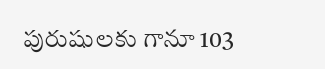పురుషులకు గానూ 103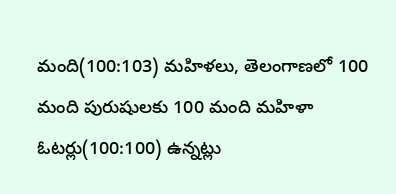మంది(100:103) మహిళలు, తెలంగాణలో 100 మంది పురుషులకు 100 మంది మహిళా ఓటర్లు(100:100) ఉన్నట్లు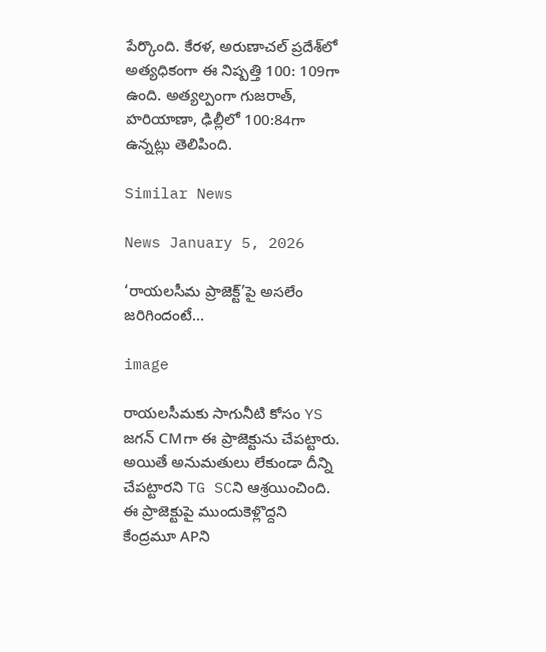పేర్కొంది. కేరళ, అరుణాచల్ ప్రదేశ్‌లో అత్యధికంగా ఈ నిష్పత్తి 100: 109గా ఉంది. అత్యల్పంగా గుజరాత్, హరియాణా, ఢిల్లీలో 100:84గా ఉన్నట్లు తెలిపింది.

Similar News

News January 5, 2026

‘రాయలసీమ ప్రాజెక్ట్‌’పై అసలేం జరిగిందంటే…

image

రాయలసీమకు సాగునీటి కోసం YS జగన్ CMగా ఈ ప్రాజెక్టును చేపట్టారు. అయితే అనుమతులు లేకుండా దీన్ని చేపట్టారని TG SCని ఆశ్రయించింది. ఈ ప్రాజెక్టుపై ముందుకెళ్లొద్దని కేంద్రమూ APని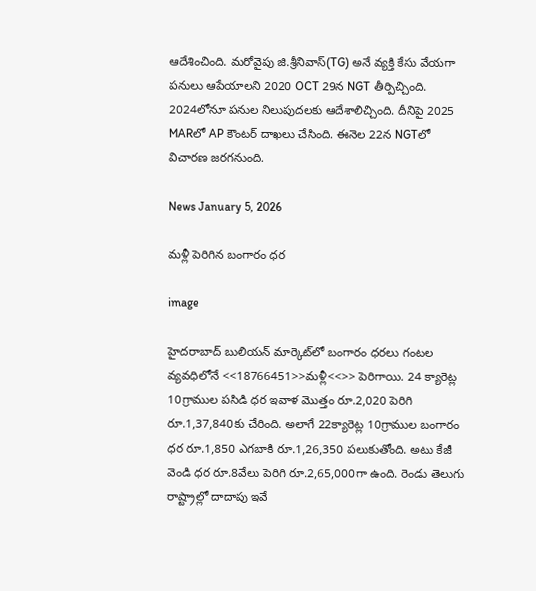ఆదేశించింది. మరోవైపు జి.శ్రీనివాస్(TG) అనే వ్యక్తి కేసు వేయగా పనులు ఆపేయాలని 2020 OCT 29న NGT తీర్పిచ్చింది. 2024లోనూ పనుల నిలుపుదలకు ఆదేశాలిచ్చింది. దీనిపై 2025 MARలో AP కౌంటర్ దాఖలు చేసింది. ఈనెల 22న NGTలో విచారణ జరగనుంది.

News January 5, 2026

మళ్లీ పెరిగిన బంగారం ధర

image

హైదరాబాద్ బులియన్ మార్కెట్‌లో బంగారం ధరలు గంటల వ్యవధిలోనే <<18766451>>మళ్లీ<<>> పెరిగాయి. 24 క్యారెట్ల 10గ్రాముల పసిడి ధర ఇవాళ మొత్తం రూ.2,020 పెరిగి రూ.1,37,840కు చేరింది. అలాగే 22క్యారెట్ల 10గ్రాముల బంగారం ధర రూ.1,850 ఎగబాకి రూ.1,26,350 పలుకుతోంది. అటు కేజీ వెండి ధర రూ.8వేలు పెరిగి రూ.2,65,000గా ఉంది. రెండు తెలుగు రాష్ట్రాల్లో దాదాపు ఇవే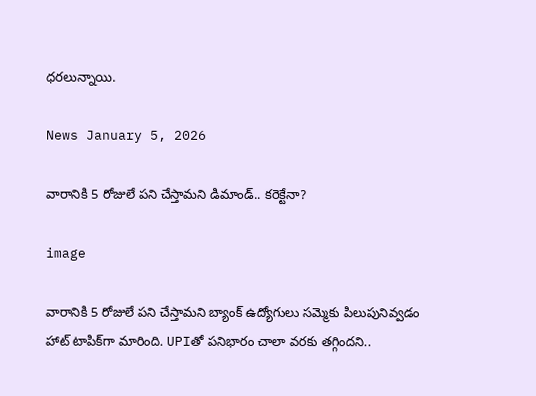ధరలున్నాయి.

News January 5, 2026

వారానికి 5 రోజులే పని చేస్తామని డిమాండ్.. కరెక్టేనా?

image

వారానికి 5 రోజులే పని చేస్తామని బ్యాంక్ ఉద్యోగులు సమ్మెకు పిలుపునివ్వడం హాట్ టాపిక్‌గా మారింది. UPIతో పనిభారం చాలా వరకు తగ్గిందని..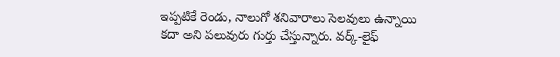ఇప్పటికే రెండు, నాలుగో శనివారాలు సెలవులు ఉన్నాయి కదా అని పలువురు గుర్తు చేస్తున్నారు. వర్క్-లైఫ్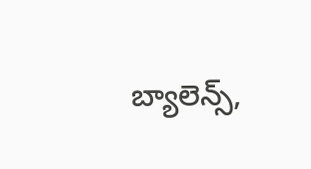బ్యాలెన్స్,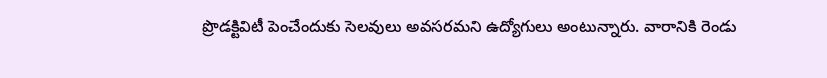ప్రొడక్టివిటీ పెంచేందుకు సెలవులు అవసరమని ఉద్యోగులు అంటున్నారు. వారానికి రెండు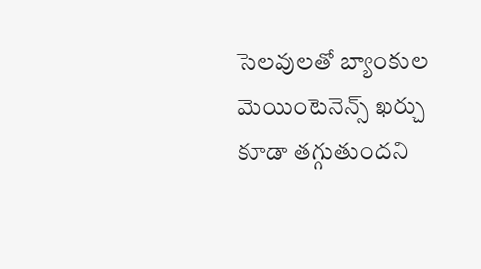సెలవులతో బ్యాంకుల మెయింటెనెన్స్ ఖర్చు కూడా తగ్గుతుందని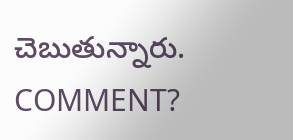చెబుతున్నారు. COMMENT?